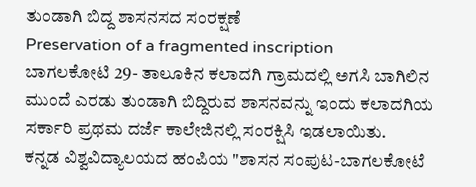ತುಂಡಾಗಿ ಬಿದ್ದ ಶಾಸನಸದ ಸಂರಕ್ಷಣೆ
Preservation of a fragmented inscription
ಬಾಗಲಕೋಟಿ 29- ತಾಲೂಕಿನ ಕಲಾದಗಿ ಗ್ರಾಮದಲ್ಲಿ ಅಗಸಿ ಬಾಗಿಲಿನ ಮುಂದೆ ಎರಡು ತುಂಡಾಗಿ ಬಿದ್ದಿರುವ ಶಾಸನವನ್ನು ಇಂದು ಕಲಾದಗಿಯ ಸರ್ಕಾರಿ ಪ್ರಥಮ ದರ್ಜೆ ಕಾಲೇಜಿನಲ್ಲಿ ಸಂರಕ್ಷಿಸಿ ಇಡಲಾಯಿತು.
ಕನ್ನಡ ವಿಶ್ವವಿದ್ಯಾಲಯದ ಹಂಪಿಯ "ಶಾಸನ ಸಂಪುಟ-ಬಾಗಲಕೋಟೆ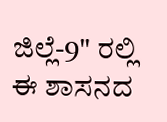ಜಿಲ್ಲೆ-9" ರಲ್ಲಿ ಈ ಶಾಸನದ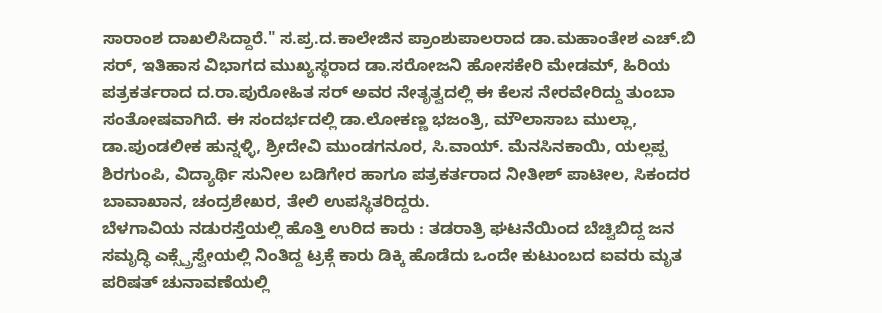ಸಾರಾಂಶ ದಾಖಲಿಸಿದ್ದಾರೆ." ಸ.ಪ್ರ.ದ.ಕಾಲೇಜಿನ ಪ್ರಾಂಶುಪಾಲರಾದ ಡಾ.ಮಹಾಂತೇಶ ಎಚ್.ಬಿ ಸರ್, ಇತಿಹಾಸ ವಿಭಾಗದ ಮುಖ್ಯಸ್ಥರಾದ ಡಾ.ಸರೋಜನಿ ಹೋಸಕೇರಿ ಮೇಡಮ್, ಹಿರಿಯ ಪತ್ರಕರ್ತರಾದ ದ.ರಾ.ಪುರೋಹಿತ ಸರ್ ಅವರ ನೇತೃತ್ವದಲ್ಲಿ ಈ ಕೆಲಸ ನೇರವೇರಿದ್ದು ತುಂಬಾ ಸಂತೋಷವಾಗಿದೆ. ಈ ಸಂದರ್ಭದಲ್ಲಿ ಡಾ.ಲೋಕಣ್ಣ ಭಜಂತ್ರಿ, ಮೌಲಾಸಾಬ ಮುಲ್ಲಾ, ಡಾ.ಪುಂಡಲೀಕ ಹುನ್ನಳ್ಳಿ, ಶ್ರೀದೇವಿ ಮುಂಡಗನೂರ, ಸಿ.ವಾಯ್. ಮೆನಸಿನಕಾಯಿ, ಯಲ್ಲಪ್ಪ ಶಿರಗುಂಪಿ, ವಿದ್ಯಾರ್ಥಿ ಸುನೀಲ ಬಡಿಗೇರ ಹಾಗೂ ಪತ್ರಕರ್ತರಾದ ನೀತೀಶ್ ಪಾಟೀಲ, ಸಿಕಂದರ ಬಾವಾಖಾನ, ಚಂದ್ರಶೇಖರ, ತೇಲಿ ಉಪಸ್ಥಿತರಿದ್ದರು.
ಬೆಳಗಾವಿಯ ನಡುರಸ್ತೆಯಲ್ಲಿ ಹೊತ್ತಿ ಉರಿದ ಕಾರು : ತಡರಾತ್ರಿ ಘಟನೆಯಿಂದ ಬೆಚ್ವಿಬಿದ್ದ ಜನ
ಸಮೃದ್ಧಿ ಎಕ್ಸ್ಪ್ರೆಸ್ವೇಯಲ್ಲಿ ನಿಂತಿದ್ದ ಟ್ರಕ್ಗೆ ಕಾರು ಡಿಕ್ಕಿ ಹೊಡೆದು ಒಂದೇ ಕುಟುಂಬದ ಐವರು ಮೃತ
ಪರಿಷತ್ ಚುನಾವಣೆಯಲ್ಲಿ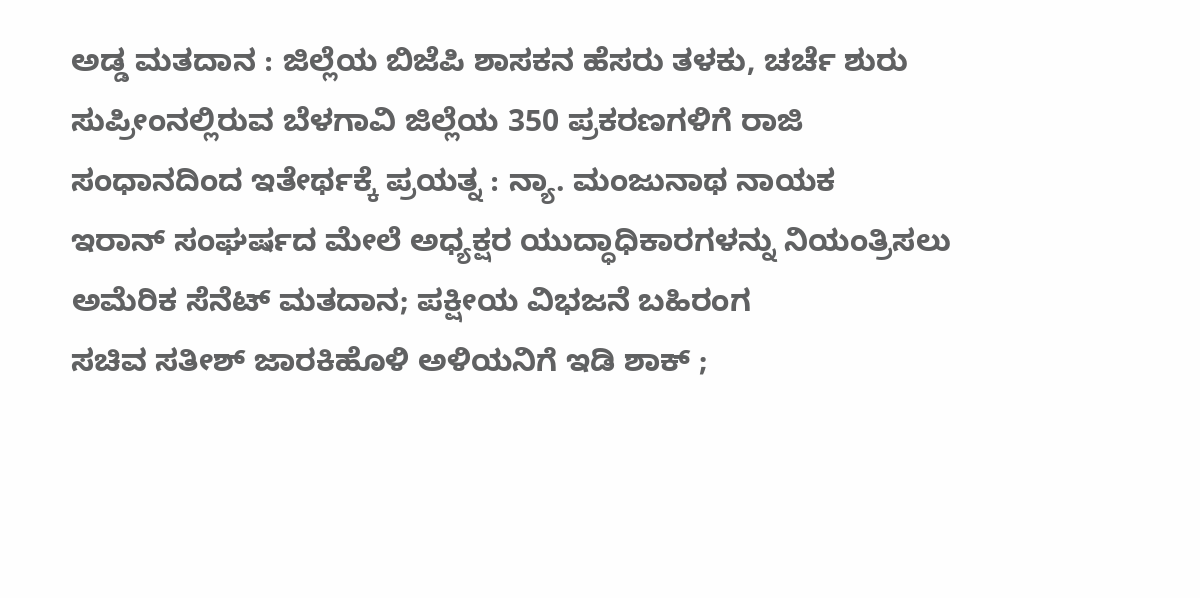ಅಡ್ಡ ಮತದಾನ : ಜಿಲ್ಲೆಯ ಬಿಜೆಪಿ ಶಾಸಕನ ಹೆಸರು ತಳಕು, ಚರ್ಚೆ ಶುರು
ಸುಪ್ರೀಂನಲ್ಲಿರುವ ಬೆಳಗಾವಿ ಜಿಲ್ಲೆಯ 350 ಪ್ರಕರಣಗಳಿಗೆ ರಾಜಿ ಸಂಧಾನದಿಂದ ಇತೇರ್ಥಕ್ಕೆ ಪ್ರಯತ್ನ : ನ್ಯಾ. ಮಂಜುನಾಥ ನಾಯಕ
ಇರಾನ್ ಸಂಘರ್ಷದ ಮೇಲೆ ಅಧ್ಯಕ್ಷರ ಯುದ್ಧಾಧಿಕಾರಗಳನ್ನು ನಿಯಂತ್ರಿಸಲು ಅಮೆರಿಕ ಸೆನೆಟ್ ಮತದಾನ; ಪಕ್ಷೀಯ ವಿಭಜನೆ ಬಹಿರಂಗ
ಸಚಿವ ಸತೀಶ್ ಜಾರಕಿಹೊಳಿ ಅಳಿಯನಿಗೆ ಇಡಿ ಶಾಕ್ ;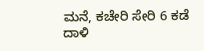ಮನೆ, ಕಚೇರಿ ಸೇರಿ 6 ಕಡೆ ದಾಳಿ